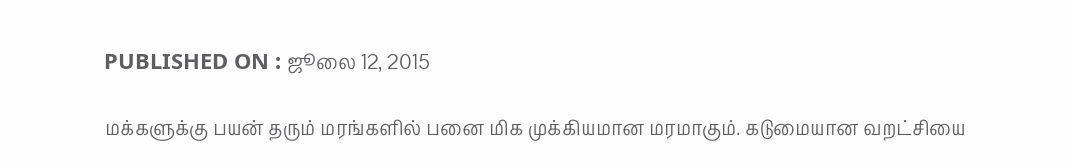PUBLISHED ON : ஜூலை 12, 2015

மக்களுக்கு பயன் தரும் மரங்களில் பனை மிக முக்கியமான மரமாகும். கடுமையான வறட்சியை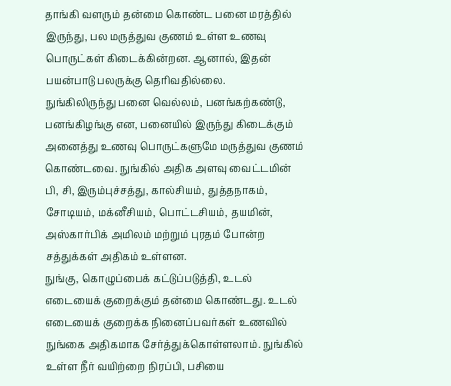தாங்கி வளரும் தன்மை கொண்ட பனை மரத்தில் இருந்து, பல மருத்துவ குணம் உள்ள உணவு பொருட்கள் கிடைக்கின்றன. ஆனால், இதன் பயன்பாடு பலருக்கு தெரிவதில்லை.
நுங்கிலிருந்து பனை வெல்லம், பனங்கற்கண்டு, பனங்கிழங்கு என, பனையில் இருந்து கிடைக்கும் அனைத்து உணவு பொருட்களுமே மருத்துவ குணம் கொண்டவை. நுங்கில் அதிக அளவு வைட்டமின் பி, சி, இரும்புச்சத்து, கால்சியம், துத்தநாகம், சோடியம், மக்னீசியம், பொட்டசியம், தயமின், அஸ்கார்பிக் அமிலம் மற்றும் புரதம் போன்ற சத்துக்கள் அதிகம் உள்ளன.
நுங்கு, கொழுப்பைக் கட்டுப்படுத்தி, உடல் எடையைக் குறைக்கும் தன்மை கொண்டது. உடல் எடையைக் குறைக்க நினைப்பவர்கள் உணவில் நுங்கை அதிகமாக சேர்த்துக்கொள்ளலாம். நுங்கில் உள்ள நீர் வயிற்றை நிரப்பி, பசியை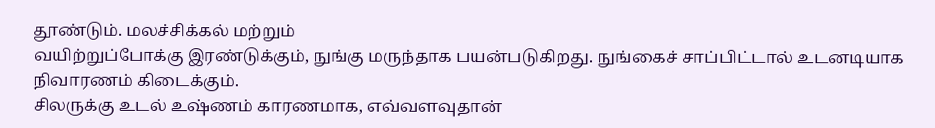தூண்டும். மலச்சிக்கல் மற்றும்
வயிற்றுப்போக்கு இரண்டுக்கும், நுங்கு மருந்தாக பயன்படுகிறது. நுங்கைச் சாப்பிட்டால் உடனடியாக நிவாரணம் கிடைக்கும்.
சிலருக்கு உடல் உஷ்ணம் காரணமாக, எவ்வளவுதான்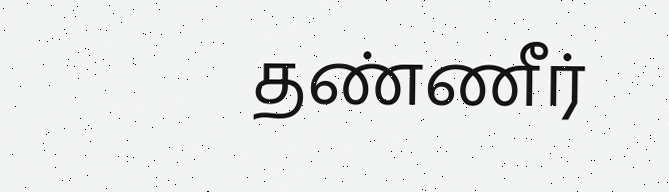தண்ணீர்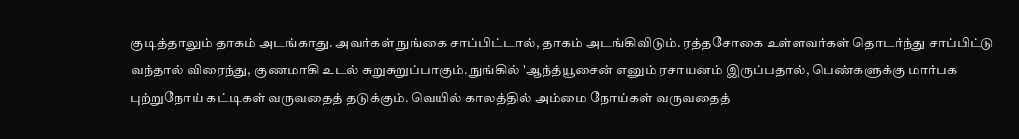குடித்தாலும் தாகம் அடங்காது. அவர்கள் நுங்கை சாப்பிட்டால், தாகம் அடங்கிவிடும். ரத்தசோகை உள்ளவர்கள் தொடர்ந்து சாப்பிட்டு வந்தால் விரைந்து, குணமாகி உடல் சுறுசுறுப்பாகும். நுங்கில் 'ஆந்த்யூசைன் எனும் ரசாயனம் இருப்பதால், பெண்களுக்கு மார்பக புற்றுநோய் கட்டிகள் வருவதைத் தடுக்கும். வெயில் காலத்தில் அம்மை நோய்கள் வருவதைத்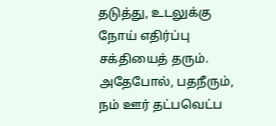தடுத்து, உடலுக்கு நோய் எதிர்ப்பு சக்தியைத் தரும்.
அதேபோல், பதநீரும், நம் ஊர் தட்பவெட்ப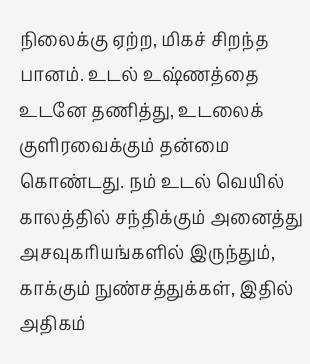நிலைக்கு ஏற்ற, மிகச் சிறந்த பானம். உடல் உஷ்ணத்தை உடனே தணித்து, உடலைக் குளிரவைக்கும் தன்மை கொண்டது. நம் உடல் வெயில் காலத்தில் சந்திக்கும் அனைத்து அசவுகரியங்களில் இருந்தும், காக்கும் நுண்சத்துக்கள், இதில் அதிகம்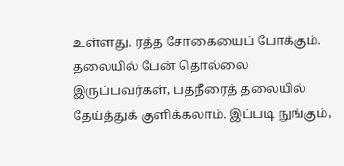உள்ளது. ரத்த சோகையைப் போக்கும். தலையில் பேன் தொல்லை இருப்பவர்கள், பதநீரைத் தலையில் தேய்த்துக் குளிக்கலாம். இப்படி நுங்கும்,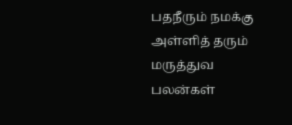பதநீரும் நமக்கு அள்ளித் தரும் மருத்துவ பலன்கள்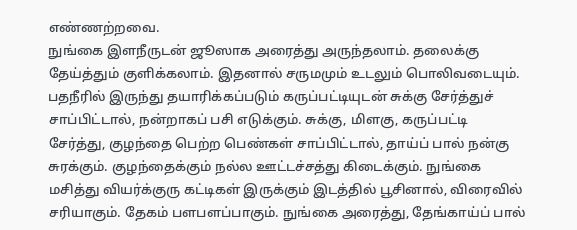எண்ணற்றவை.
நுங்கை இளநீருடன் ஜூஸாக அரைத்து அருந்தலாம். தலைக்கு தேய்த்தும் குளிக்கலாம். இதனால் சருமமும் உடலும் பொலிவடையும். பதநீரில் இருந்து தயாரிக்கப்படும் கருப்பட்டியுடன் சுக்கு சேர்த்துச் சாப்பிட்டால், நன்றாகப் பசி எடுக்கும். சுக்கு, மிளகு, கருப்பட்டி சேர்த்து, குழந்தை பெற்ற பெண்கள் சாப்பிட்டால், தாய்ப் பால் நன்கு சுரக்கும். குழந்தைக்கும் நல்ல ஊட்டச்சத்து கிடைக்கும். நுங்கை மசித்து வியர்க்குரு கட்டிகள் இருக்கும் இடத்தில் பூசினால், விரைவில் சரியாகும். தேகம் பளபளப்பாகும். நுங்கை அரைத்து, தேங்காய்ப் பால்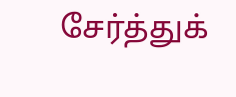சேர்த்துக்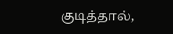குடித்தால்,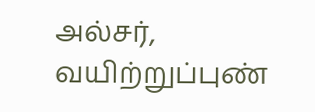அல்சர், வயிற்றுப்புண்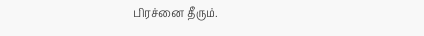பிரச்னை தீரும்.